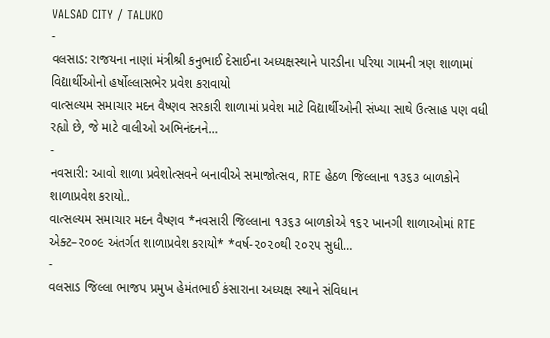VALSAD CITY / TALUKO
-
વલસાડ: રાજયના નાણાં મંત્રીશ્રી કનુભાઈ દેસાઈના અધ્યક્ષસ્થાને પારડીના પરિયા ગામની ત્રણ શાળામાં વિદ્યાર્થીઓનો હર્ષોલ્લાસભેર પ્રવેશ કરાવાયો
વાત્સલ્યમ સમાચાર મદન વૈષ્ણવ સરકારી શાળામાં પ્રવેશ માટે વિદ્યાર્થીઓની સંખ્યા સાથે ઉત્સાહ પણ વધી રહ્યો છે, જે માટે વાલીઓ અભિનંદનને…
-
નવસારી: આવો શાળા પ્રવેશોત્સવને બનાવીએ સમાજોત્સવ, RTE હેઠળ જિલ્લાના ૧૩૬૩ બાળકોને શાળાપ્રવેશ કરાયો..
વાત્સલ્યમ સમાચાર મદન વૈષ્ણવ *નવસારી જિલ્લાના ૧૩૬૩ બાળકોએ ૧૬૨ ખાનગી શાળાઓમાં RTE એક્ટ–૨૦૦૯ અંતર્ગત શાળાપ્રવેશ કરાયો* *વર્ષ-૨૦૨૦થી ૨૦૨૫ સુધી…
-
વલસાડ જિલ્લા ભાજપ પ્રમુખ હેમંતભાઈ કંસારાના અધ્યક્ષ સ્થાને સંવિધાન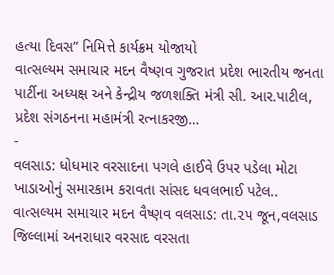હત્યા દિવસ” નિમિત્તે કાર્યક્રમ યોજાયો
વાત્સલ્યમ સમાચાર મદન વૈષ્ણવ ગુજરાત પ્રદેશ ભારતીય જનતા પાર્ટીના અધ્યક્ષ અને કેન્દ્રીય જળશક્તિ મંત્રી સી. આર.પાટીલ, પ્રદેશ સંગઠનના મહામંત્રી રત્નાકરજી…
-
વલસાડ: ધોધમાર વરસાદના પગલે હાઈવે ઉપર પડેલા મોટા ખાડાઓનું સમારકામ કરાવતા સાંસદ ધવલભાઈ પટેલ..
વાત્સલ્યમ સમાચાર મદન વૈષ્ણવ વલસાડ: તા.૨૫ જૂન,વલસાડ જિલ્લામાં અનરાધાર વરસાદ વરસતા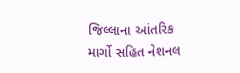જિલ્લાના આંતરિક માર્ગો સહિત નેશનલ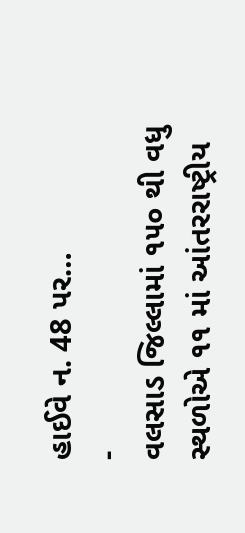હાઈવે ન. 48 પર…
-
વલસાડ જિલ્લામાં ૧૫૦ થી વધુ સ્થળોએ ૧૧ માં આંતરરાષ્ટ્રીય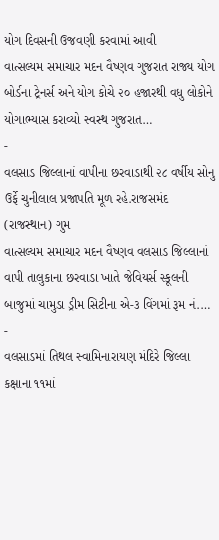યોગ દિવસની ઉજવણી કરવામાં આવી
વાત્સલ્યમ સમાચાર મદન વૈષ્ણવ ગુજરાત રાજ્ય યોગ બોર્ડના ટ્રેનર્સ અને યોગ કોચે ૨૦ હજારથી વધુ લોકોને યોગાભ્યાસ કરાવ્યો સ્વસ્થ ગુજરાત…
-
વલસાડ જિલ્લાનાં વાપીના છરવાડાથી ૨૮ વર્ષીય સોનુ ઉર્ફે ચુનીલાલ પ્રજાપતિ મૂળ રહે.રાજસમંદ (રાજસ્થાન) ગુમ
વાત્સલ્યમ સમાચાર મદન વૈષ્ણવ વલસાડ જિલ્લાનાં વાપી તાલુકાના છરવાડા ખાતે જેવિયર્સ સ્કૂલની બાજુમાં ચામુડા ડ્રીમ સિટીના એ-૩ વિંગમાં રૂમ નં.…
-
વલસાડમાં તિથલ સ્વામિનારાયણ મંદિરે જિલ્લા કક્ષાના ૧૧માં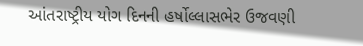આંતરાષ્ટ્રીય યોગ દિનની હર્ષોલ્લાસભેર ઉજવણી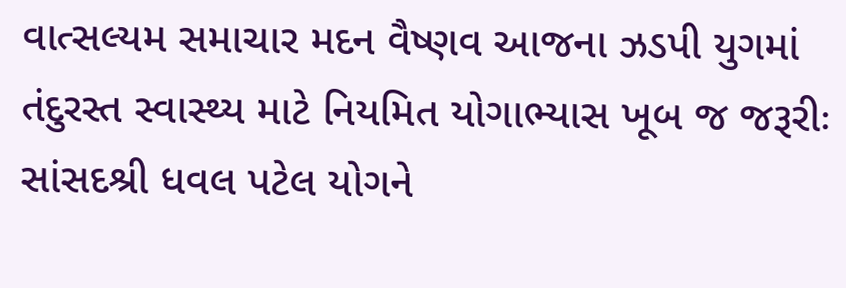વાત્સલ્યમ સમાચાર મદન વૈષ્ણવ આજના ઝડપી યુગમાં તંદુરસ્ત સ્વાસ્થ્ય માટે નિયમિત યોગાભ્યાસ ખૂબ જ જરૂરીઃ સાંસદશ્રી ધવલ પટેલ યોગને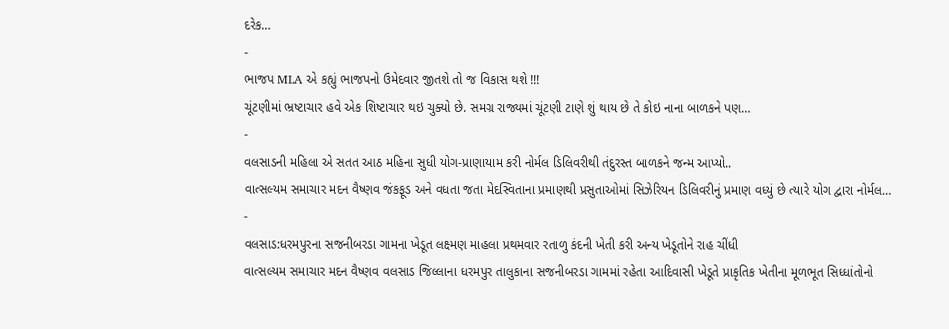દરેક…
-
ભાજપ MLA એ કહ્યું ભાજપનો ઉમેદવાર જીતશે તો જ વિકાસ થશે !!!
ચૂંટણીમાં ભ્રષ્ટાચાર હવે એક શિષ્ટાચાર થઇ ચુક્યો છે. સમગ્ર રાજ્યમાં ચૂંટણી ટાણે શું થાય છે તે કોઇ નાના બાળકને પણ…
-
વલસાડની મહિલા એ સતત આઠ મહિના સુધી યોગ-પ્રાણાયામ કરી નોર્મલ ડિલિવરીથી તંદુરસ્ત બાળકને જન્મ આપ્યો..
વાત્સલ્યમ સમાચાર મદન વૈષ્ણવ જંકફૂડ અને વધતા જતા મેદસ્વિતાના પ્રમાણથી પ્રસુતાઓમાં સિઝેરિયન ડિલિવરીનું પ્રમાણ વધ્યું છે ત્યારે યોગ દ્વારા નોર્મલ…
-
વલસાડ:ધરમપુરના સજનીબરડા ગામના ખેડૂત લક્ષ્મણ માહલા પ્રથમવાર રતાળુ કંદની ખેતી કરી અન્ય ખેડૂતોને રાહ ચીંધી
વાત્સલ્યમ સમાચાર મદન વૈષ્ણવ વલસાડ જિલ્લાના ધરમપુર તાલુકાના સજનીબરડા ગામમાં રહેતા આદિવાસી ખેડૂતે પ્રાકૃતિક ખેતીના મૂળભૂત સિધ્ધાંતોનો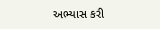અભ્યાસ કરી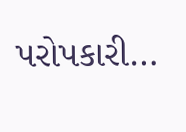પરોપકારી…